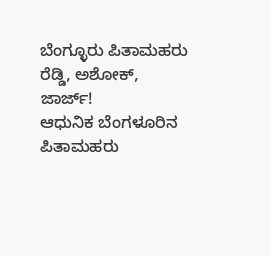ಬೆಂಗ್ಳೂರು ಪಿತಾಮಹರು ರೆಡ್ಡಿ, ಅಶೋಕ್, ಜಾರ್ಜ್!
ಆಧುನಿಕ ಬೆಂಗಳೂರಿನ ಪಿತಾಮಹರು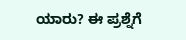ಯಾರು? ಈ ಪ್ರಶ್ನೆಗೆ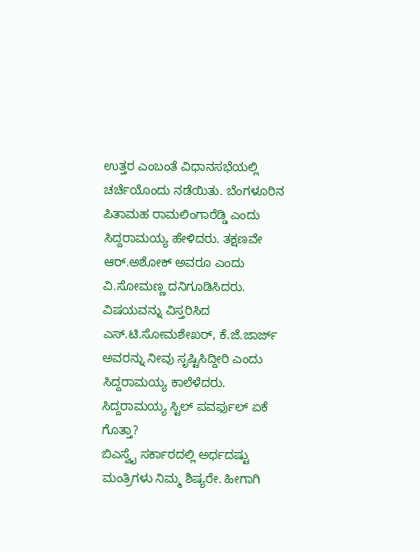ಉತ್ತರ ಎಂಬಂತೆ ವಿಧಾನಸಭೆಯಲ್ಲಿ ಚರ್ಚೆಯೊಂದು ನಡೆಯಿತು. ಬೆಂಗಳೂರಿನ ಪಿತಾಮಹ ರಾಮಲಿಂಗಾರೆಡ್ಡಿ ಎಂದು ಸಿದ್ದರಾಮಯ್ಯ ಹೇಳಿದರು. ತಕ್ಷಣವೇ ಆರ್.ಅಶೋಕ್ ಅವರೂ ಎಂದು ವಿ.ಸೋಮಣ್ಣ ದನಿಗೂಡಿಸಿದರು. ವಿಷಯವನ್ನು ವಿಸ್ತರಿಸಿದ ಎಸ್.ಟಿ.ಸೋಮಶೇಖರ್, ಕೆ.ಜೆ.ಜಾರ್ಜ್ ಅವರನ್ನು ನೀವು ಸೃಷ್ಟಿಸಿದ್ದೀರಿ ಎಂದು ಸಿದ್ದರಾಮಯ್ಯ ಕಾಲೆಳೆದರು.
ಸಿದ್ದರಾಮಯ್ಯ ಸ್ಟಿಲ್ ಪವರ್ಫುಲ್ ಏಕೆ ಗೊತ್ತಾ?
ಬಿಎಸ್ವೈ ಸರ್ಕಾರದಲ್ಲಿ ಅರ್ಧದಷ್ಟು ಮಂತ್ರಿಗಳು ನಿಮ್ಮ ಶಿಷ್ಯರೇ. ಹೀಗಾಗಿ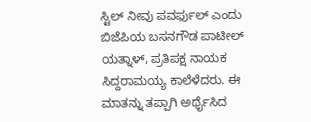ಸ್ಟಿಲ್ ನೀವು ಪವರ್ಫುಲ್ ಎಂದು ಬಿಜೆಪಿಯ ಬಸನಗೌಡ ಪಾಟೀಲ್ ಯತ್ನಾಳ್, ಪ್ರತಿಪಕ್ಷ ನಾಯಕ ಸಿದ್ದರಾಮಯ್ಯ ಕಾಲೆಳೆದರು. ಈ ಮಾತನ್ನು ತಪ್ಪಾಗಿ ಅರ್ಥೈಸಿದ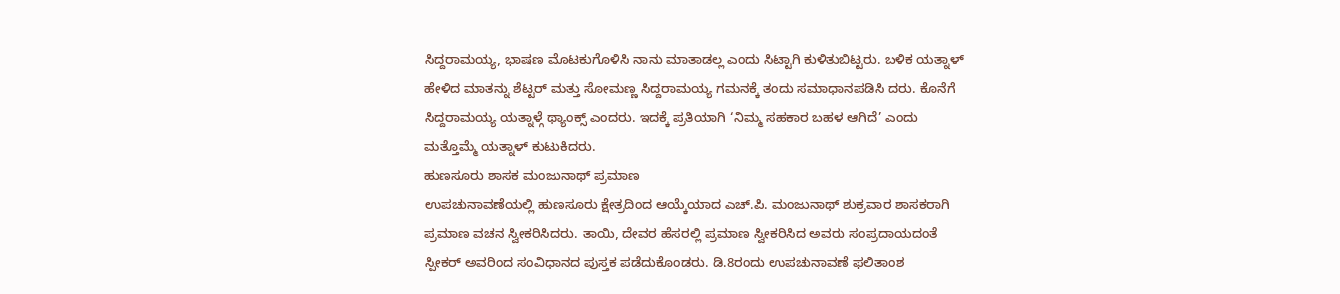ಸಿದ್ದರಾಮಯ್ಯ, ಭಾಷಣ ಮೊಟಕುಗೊಳಿಸಿ ನಾನು ಮಾತಾಡಲ್ಲ ಎಂದು ಸಿಟ್ಟಾಗಿ ಕುಳಿತುಬಿಟ್ಟರು. ಬಳಿಕ ಯತ್ನಾಳ್ ಹೇಳಿದ ಮಾತನ್ನು ಶೆಟ್ಟರ್ ಮತ್ತು ಸೋಮಣ್ಣ ಸಿದ್ದರಾಮಯ್ಯ ಗಮನಕ್ಕೆ ತಂದು ಸಮಾಧಾನಪಡಿಸಿ ದರು. ಕೊನೆಗೆ ಸಿದ್ದರಾಮಯ್ಯ ಯತ್ನಾಳ್ಗೆ ಥ್ಯಾಂಕ್ಸ್ ಎಂದರು. ಇದಕ್ಕೆ ಪ್ರತಿಯಾಗಿ ‘ನಿಮ್ಮ ಸಹಕಾರ ಬಹಳ ಆಗಿದೆ’ ಎಂದು ಮತ್ತೊಮ್ಮೆ ಯತ್ನಾಳ್ ಕುಟುಕಿದರು.
ಹುಣಸೂರು ಶಾಸಕ ಮಂಜುನಾಥ್ ಪ್ರಮಾಣ
ಉಪಚುನಾವಣೆಯಲ್ಲಿ ಹುಣಸೂರು ಕ್ಷೇತ್ರದಿಂದ ಆಯ್ಕೆಯಾದ ಎಚ್.ಪಿ. ಮಂಜುನಾಥ್ ಶುಕ್ರವಾರ ಶಾಸಕರಾಗಿ ಪ್ರಮಾಣ ವಚನ ಸ್ವೀಕರಿಸಿದರು. ತಾಯಿ, ದೇವರ ಹೆಸರಲ್ಲಿ ಪ್ರಮಾಣ ಸ್ವೀಕರಿಸಿದ ಅವರು ಸಂಪ್ರದಾಯದಂತೆ ಸ್ಪೀಕರ್ ಅವರಿಂದ ಸಂವಿಧಾನದ ಪುಸ್ತಕ ಪಡೆದುಕೊಂಡರು. ಡಿ.8ರಂದು ಉಪಚುನಾವಣೆ ಫಲಿತಾಂಶ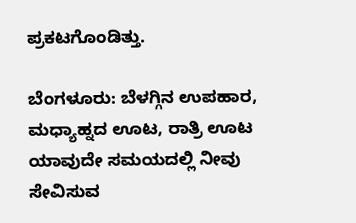ಪ್ರಕಟಗೊಂಡಿತ್ತು.

ಬೆಂಗಳೂರು: ಬೆಳಗ್ಗಿನ ಉಪಹಾರ, ಮಧ್ಯಾಹ್ನದ ಊಟ, ರಾತ್ರಿ ಊಟ ಯಾವುದೇ ಸಮಯದಲ್ಲಿ ನೀವು ಸೇವಿಸುವ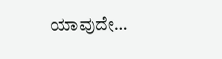ಯಾವುದೇ…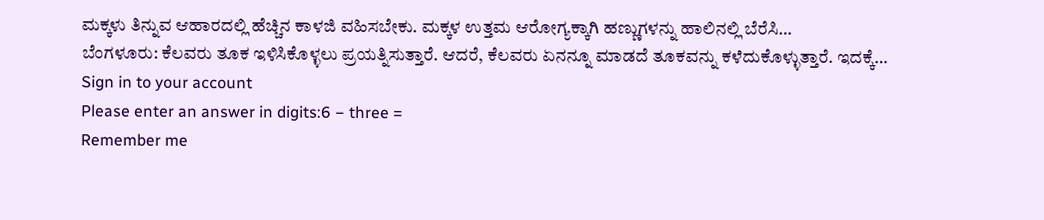ಮಕ್ಕಳು ತಿನ್ನುವ ಆಹಾರದಲ್ಲಿ ಹೆಚ್ಚಿನ ಕಾಳಜಿ ವಹಿಸಬೇಕು. ಮಕ್ಕಳ ಉತ್ತಮ ಆರೋಗ್ಯಕ್ಕಾಗಿ ಹಣ್ಣುಗಳನ್ನು ಹಾಲಿನಲ್ಲಿ ಬೆರೆಸಿ…
ಬೆಂಗಳೂರು: ಕೆಲವರು ತೂಕ ಇಳಿಸಿಕೊಳ್ಳಲು ಪ್ರಯತ್ನಿಸುತ್ತಾರೆ. ಆದರೆ, ಕೆಲವರು ಏನನ್ನೂ ಮಾಡದೆ ತೂಕವನ್ನು ಕಳೆದುಕೊಳ್ಳುತ್ತಾರೆ. ಇದಕ್ಕೆ…
Sign in to your account
Please enter an answer in digits:6 − three =
Remember me